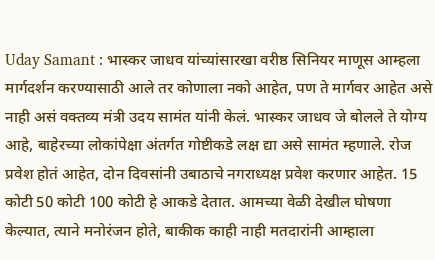Uday Samant : भास्कर जाधव यांच्यांसारखा वरीष्ठ सिनियर माणूस आम्हला मार्गदर्शन करण्यासाठी आले तर कोणाला नको आहेत, पण ते मार्गवर आहेत असे नाही असं वक्तव्य मंत्री उदय सामंत यांनी केलं. भास्कर जाधव जे बोलले ते योग्य आहे, बाहेरच्या लोकांपेक्षा अंतर्गत गोष्टीकडे लक्ष द्या असे सामंत म्हणाले. रोज प्रवेश होतं आहेत, दोन दिवसांनी उबाठाचे नगराध्यक्ष प्रवेश करणार आहेत. 15 कोटी 50 कोटी 100 कोटी हे आकडे देतात. आमच्या वेळी देखील घोषणा केल्यात, त्याने मनोरंजन होते, बाकीक काही नाही मतदारांनी आम्हाला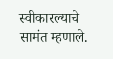स्वीकारल्याचे सामंत म्हणाले.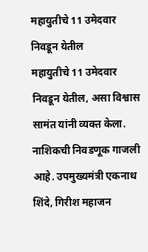महायुतीचे 11 उमेदवार निवडून येतील
महायुतीचे 11 उमेदवार निवडून येतील, असा विश्वास सामंत यांनी व्यक्त केला. नाशिकची निवडणूक गाजली आहे. उपमुख्यमंत्री एकनाथ शिंदे, गिरीश महाजन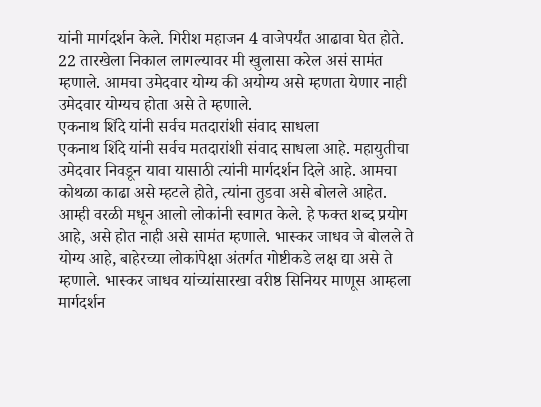यांनी मार्गदर्शन केले. गिरीश महाजन 4 वाजेपर्यंत आढावा घेत होते. 22 तारखेला निकाल लागल्यावर मी खुलासा करेल असं सामंत म्हणाले. आमचा उमेदवार योग्य की अयोग्य असे म्हणता येणार नाही उमेदवार योग्यच होता असे ते म्हणाले.
एकनाथ शिंदे यांनी सर्वच मतदारांशी संवाद साधला
एकनाथ शिंदे यांनी सर्वच मतदारांशी संवाद साधला आहे. महायुतीचा उमेदवार निवडून यावा यासाठी त्यांनी मार्गदर्शन दिले आहे. आमचा कोथळा काढा असे म्हटले होते, त्यांना तुडवा असे बोलले आहेत. आम्ही वरळी मधून आलो लोकांनी स्वागत केले. हे फक्त शब्द प्रयोग आहे, असे होत नाही असे सामंत म्हणाले. भास्कर जाधव जे बोलले ते योग्य आहे, बाहेरच्या लोकांपेक्षा अंतर्गत गोष्टीकडे लक्ष द्या असे ते म्हणाले. भास्कर जाधव यांच्यांसारखा वरीष्ठ सिनियर माणूस आम्हला मार्गदर्शन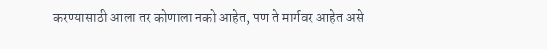करण्यासाठी आला तर कोणाला नको आहेत, पण ते मार्गवर आहेत असे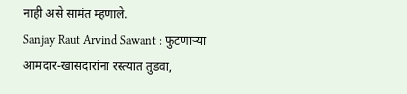नाही असे सामंत म्हणाले.
Sanjay Raut Arvind Sawant : फुटणाऱ्या आमदार-खासदारांना रस्त्यात तुडवा,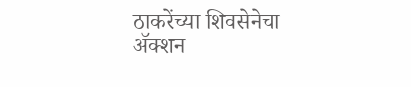ठाकरेंच्या शिवसेनेचा ॲक्शन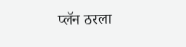प्लॅन ठरला